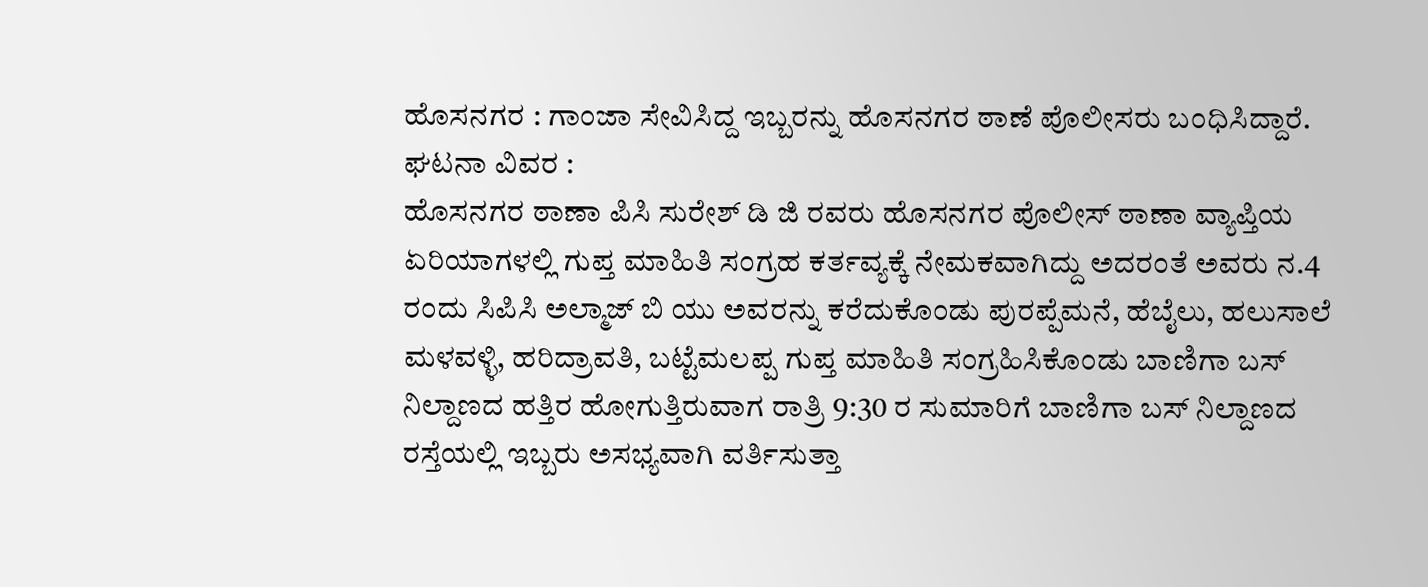ಹೊಸನಗರ : ಗಾಂಜಾ ಸೇವಿಸಿದ್ದ ಇಬ್ಬರನ್ನು ಹೊಸನಗರ ಠಾಣೆ ಪೊಲೀಸರು ಬಂಧಿಸಿದ್ದಾರೆ.
ಘಟನಾ ವಿವರ :
ಹೊಸನಗರ ಠಾಣಾ ಪಿಸಿ ಸುರೇಶ್ ಡಿ ಜಿ ರವರು ಹೊಸನಗರ ಪೊಲೀಸ್ ಠಾಣಾ ವ್ಯಾಪ್ತಿಯ ಏರಿಯಾಗಳಲ್ಲಿ ಗುಪ್ತ ಮಾಹಿತಿ ಸಂಗ್ರಹ ಕರ್ತವ್ಯಕ್ಕೆ ನೇಮಕವಾಗಿದ್ದು ಅದರಂತೆ ಅವರು ನ.4 ರಂದು ಸಿಪಿಸಿ ಅಲ್ಮಾಜ್ ಬಿ ಯು ಅವರನ್ನು ಕರೆದುಕೊಂಡು ಪುರಪ್ಪೆಮನೆ, ಹೆಬೈಲು, ಹಲುಸಾಲೆ ಮಳವಳ್ಳಿ, ಹರಿದ್ರಾವತಿ, ಬಟ್ಟೆಮಲಪ್ಪ ಗುಪ್ತ ಮಾಹಿತಿ ಸಂಗ್ರಹಿಸಿಕೊಂಡು ಬಾಣಿಗಾ ಬಸ್ ನಿಲ್ದಾಣದ ಹತ್ತಿರ ಹೋಗುತ್ತಿರುವಾಗ ರಾತ್ರಿ 9:30 ರ ಸುಮಾರಿಗೆ ಬಾಣಿಗಾ ಬಸ್ ನಿಲ್ದಾಣದ ರಸ್ತೆಯಲ್ಲಿ ಇಬ್ಬರು ಅಸಭ್ಯವಾಗಿ ವರ್ತಿಸುತ್ತಾ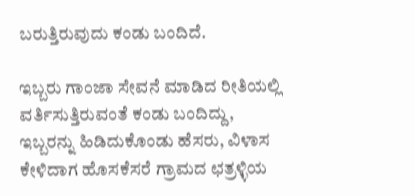ಬರುತ್ತಿರುವುದು ಕಂಡು ಬಂದಿದೆ.

ಇಬ್ಬರು ಗಾಂಜಾ ಸೇವನೆ ಮಾಡಿದ ರೀತಿಯಲ್ಲಿ ವರ್ತಿಸುತ್ತಿರುವಂತೆ ಕಂಡು ಬಂದಿದ್ದು, ಇಬ್ಬರನ್ನು ಹಿಡಿದುಕೊಂಡು ಹೆಸರು, ವಿಳಾಸ ಕೇಳಿದಾಗ ಹೊಸಕೆಸರೆ ಗ್ರಾಮದ ಛತ್ರಳ್ಳಿಯ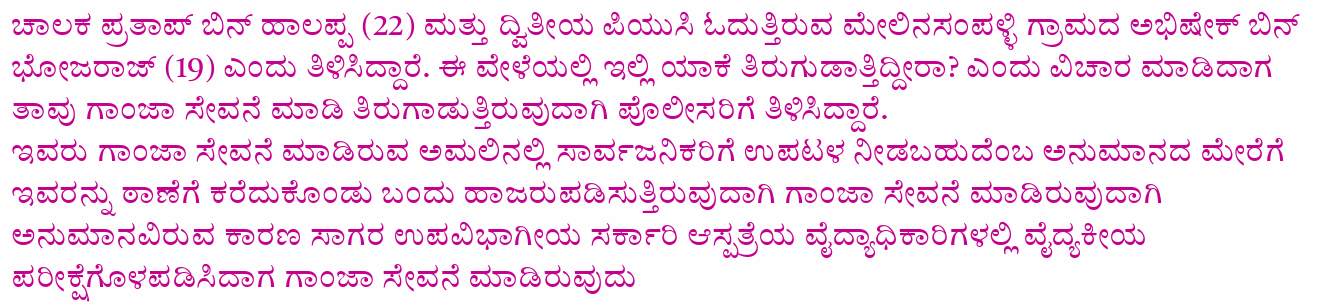ಚಾಲಕ ಪ್ರತಾಪ್ ಬಿನ್ ಹಾಲಪ್ಪ (22) ಮತ್ತು ದ್ವಿತೀಯ ಪಿಯುಸಿ ಓದುತ್ತಿರುವ ಮೇಲಿನಸಂಪಳ್ಳಿ ಗ್ರಾಮದ ಅಭಿಷೇಕ್ ಬಿನ್ ಭೋಜರಾಜ್ (19) ಎಂದು ತಿಳಿಸಿದ್ದಾರೆ. ಈ ವೇಳೆಯಲ್ಲಿ ಇಲ್ಲಿ ಯಾಕೆ ತಿರುಗುಡಾತ್ತಿದ್ದೀರಾ? ಎಂದು ವಿಚಾರ ಮಾಡಿದಾಗ ತಾವು ಗಾಂಜಾ ಸೇವನೆ ಮಾಡಿ ತಿರುಗಾಡುತ್ತಿರುವುದಾಗಿ ಪೊಲೀಸರಿಗೆ ತಿಳಿಸಿದ್ದಾರೆ.
ಇವರು ಗಾಂಜಾ ಸೇವನೆ ಮಾಡಿರುವ ಅಮಲಿನಲ್ಲಿ ಸಾರ್ವಜನಿಕರಿಗೆ ಉಪಟಳ ನೀಡಬಹುದೆಂಬ ಅನುಮಾನದ ಮೇರೆಗೆ ಇವರನ್ನು ಠಾಣೆಗೆ ಕರೆದುಕೊಂಡು ಬಂದು ಹಾಜರುಪಡಿಸುತ್ತಿರುವುದಾಗಿ ಗಾಂಜಾ ಸೇವನೆ ಮಾಡಿರುವುದಾಗಿ ಅನುಮಾನವಿರುವ ಕಾರಣ ಸಾಗರ ಉಪವಿಭಾಗೀಯ ಸರ್ಕಾರಿ ಆಸ್ಪತ್ರೆಯ ವೈದ್ಯಾಧಿಕಾರಿಗಳಲ್ಲಿ ವೈದ್ಯಕೀಯ ಪರೀಕ್ಷೆಗೊಳಪಡಿಸಿದಾಗ ಗಾಂಜಾ ಸೇವನೆ ಮಾಡಿರುವುದು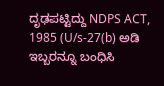ದೃಢಪಟ್ಟಿದ್ದು NDPS ACT, 1985 (U/s-27(b) ಅಡಿ ಇಬ್ಬರನ್ನೂ ಬಂಧಿಸಿ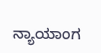ನ್ಯಾಯಾಂಗ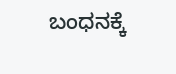ಬಂಧನಕ್ಕೆ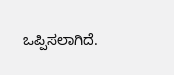ಒಪ್ಪಿಸಲಾಗಿದೆ.